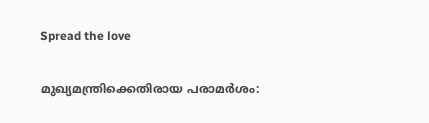Spread the love

മുഖ്യമന്ത്രിക്കെതിരായ പരാമര്‍ശം: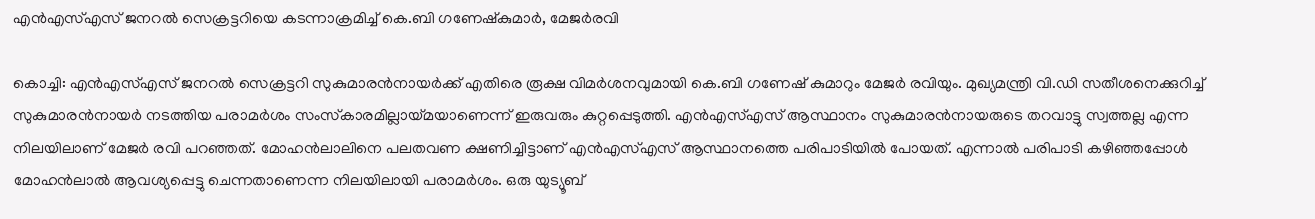എന്‍എസ്എസ് ജനറല്‍ സെക്രട്ടറിയെ കടന്നാക്രമിച്ച് കെ.ബി ഗണേഷ്‌കുമാര്‍, മേജര്‍രവി

കൊച്ചി: എന്‍എസ്എസ് ജനറല്‍ സെക്രട്ടറി സുകുമാരന്‍നായര്‍ക്ക് എതിരെ രൂക്ഷ വിമര്‍ശനവുമായി കെ.ബി ഗണേഷ് കുമാറും മേജര്‍ രവിയും. മുഖ്യമന്ത്രി വി.ഡി സതീശനെക്കുറിച്ച് സുകുമാരന്‍നായര്‍ നടത്തിയ പരാമര്‍ശം സംസ്‌കാരമില്ലായ്മയാണെന്ന് ഇരുവരും കുറ്റപ്പെടുത്തി. എന്‍എസ്എസ് ആസ്ഥാനം സുകുമാരന്‍നായരുടെ തറവാട്ടു സ്വത്തല്ല എന്ന നിലയിലാണ് മേജര്‍ രവി പറഞ്ഞത്. മോഹന്‍ലാലിനെ പലതവണ ക്ഷണിച്ചിട്ടാണ് എന്‍എസ്എസ് ആസ്ഥാനത്തെ പരിപാടിയില്‍ പോയത്. എന്നാല്‍ പരിപാടി കഴിഞ്ഞപ്പോള്‍ മോഹന്‍ലാല്‍ ആവശ്യപ്പെട്ടു ചെന്നതാണെന്ന നിലയിലായി പരാമര്‍ശം. ഒരു യുട്യൂബ്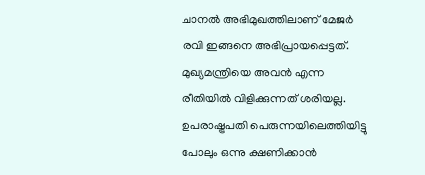ചാനല്‍ അഭിമുഖത്തിലാണ് മേജര്‍ രവി ഇങ്ങനെ അഭിപ്രായപ്പെട്ടത്. മുഖ്യമന്ത്രിയെ അവന്‍ എന്ന രീതിയില്‍ വിളിക്കുന്നത് ശരിയല്ല. ഉപരാഷ്ട്രപതി പെരുന്നയിലെത്തിയിട്ടു പോലും ഒന്നു ക്ഷണിക്കാന്‍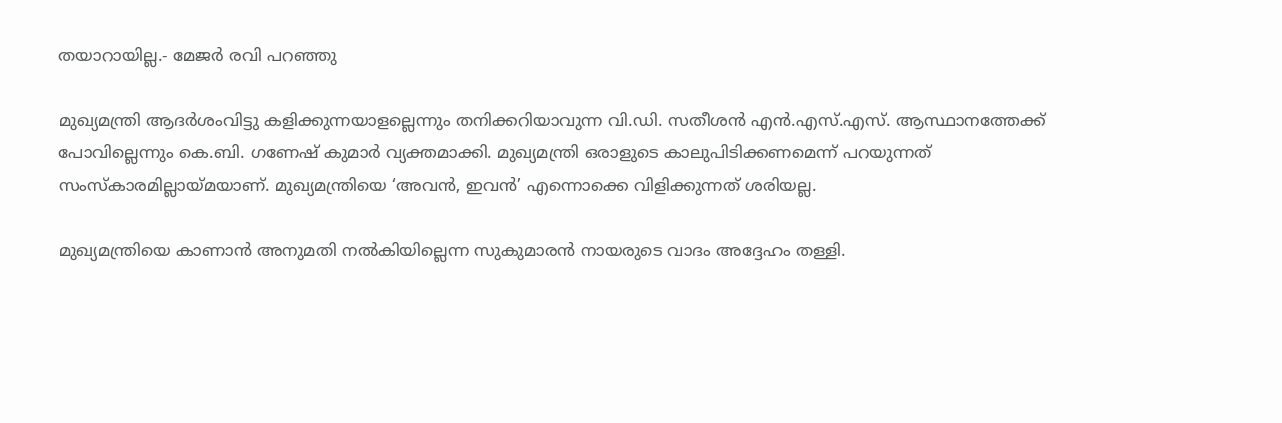തയാറായില്ല.- മേജര്‍ രവി പറഞ്ഞു

മുഖ്യമന്ത്രി ആദര്‍ശംവിട്ടു കളിക്കുന്നയാളല്ലെന്നും തനിക്കറിയാവുന്ന വി.ഡി. സതീശന്‍ എന്‍.എസ്.എസ്. ആസ്ഥാനത്തേക്ക് പോവില്ലെന്നും കെ.ബി. ഗണേഷ് കുമാര്‍ വ്യക്തമാക്കി. മുഖ്യമന്ത്രി ഒരാളുടെ കാലുപിടിക്കണമെന്ന് പറയുന്നത് സംസ്‌കാരമില്ലായ്മയാണ്. മുഖ്യമന്ത്രിയെ ‘അവന്‍, ഇവന്‍’ എന്നൊക്കെ വിളിക്കുന്നത് ശരിയല്ല.

മുഖ്യമന്ത്രിയെ കാണാന്‍ അനുമതി നല്‍കിയില്ലെന്ന സുകുമാരന്‍ നായരുടെ വാദം അദ്ദേഹം തള്ളി.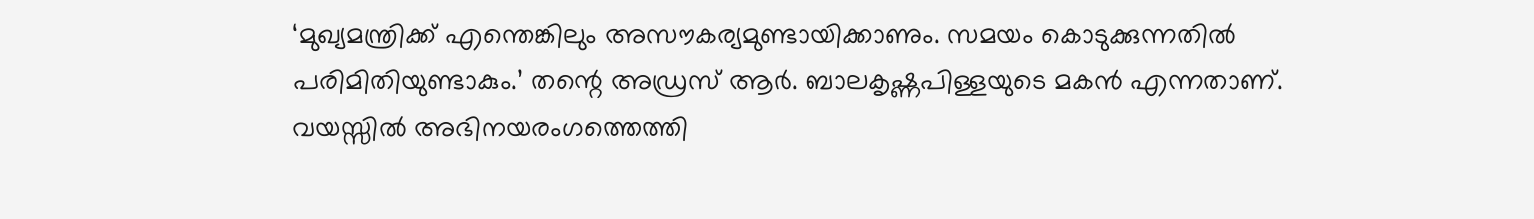‘മുഖ്യമന്ത്രിക്ക് എന്തെങ്കിലും അസൗകര്യമുണ്ടായിക്കാണും. സമയം കൊടുക്കുന്നതില്‍ പരിമിതിയുണ്ടാകും.’ തന്റെ അഡ്രസ് ആര്‍. ബാലകൃഷ്ണപിള്ളയുടെ മകന്‍ എന്നതാണ്. വയസ്സില്‍ അഭിനയരംഗത്തെത്തി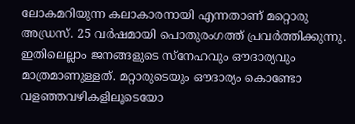ലോകമറിയുന്ന കലാകാരനായി എന്നതാണ് മറ്റൊരു അഡ്രസ്. 25 വര്‍ഷമായി പൊതുരംഗത്ത് പ്രവര്‍ത്തിക്കുന്നു. ഇതിലെല്ലാം ജനങ്ങളുടെ സ്‌നേഹവും ഔദാര്യവും മാത്രമാണുള്ളത്. മറ്റാരുടെയും ഔദാര്യം കൊണ്ടോ വളഞ്ഞവഴികളിലൂടെയോ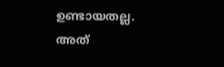ഉണ്ടായതല്ല. അത്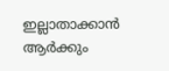ഇല്ലാതാക്കാന്‍ ആര്‍ക്കും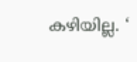കഴിയില്ല. ‘